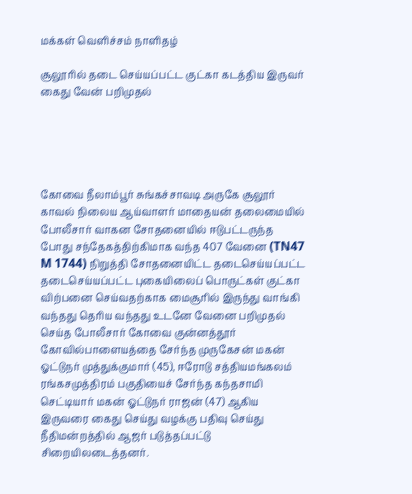மக்கள் வெளிச்சம் நாளிதழ்

சூலூரில் தடை செய்யப்பட்ட குட்கா கடத்திய இருவர் கைது வேன் பறிமுதல்





கோவை நீலாம்பூர் சுங்கச்சாவடி அருகே சூலூர் காவல் நிலைய ஆய்வாளர் மாதையன் தலைமையில் போலீசார் வாகன சோதனையில் ஈடுபட்டருந்த போது சந்தேகத்திற்கிமாக வந்த 407 வேனை (TN47 M 1744) நிறுத்தி சோதனையிட்ட தடைசெய்யப்பட்ட தடைசெய்யப்பட்ட புகையிலைப் பொருட்கள் குட்கா விற்பனை செய்வதற்காக மைசூரில் இருந்து வாங்கி வந்தது தெரிய வந்தது உடனே வேனை பறிமுதல் செய்த போலீசார் கோவை குன்னத்தூர் கோவில்பாளையத்தை சேர்ந்த முருகேசன் மகன் ஓட்டுநர் முத்துக்குமார் (45), ஈரோடு சத்தியமங்கலம் ரங்கசமுத்திரம் பகுதியைச் சேர்ந்த கந்தசாமி செட்டியார் மகன் ஓட்டுநர் ராஜன் (47) ஆகிய இருவரை கைது செய்து வழக்கு பதிவு செய்து நீதிமன்றத்தில் ஆஜர் படுத்தப்பட்டு சிறையிலடைத்தனர்.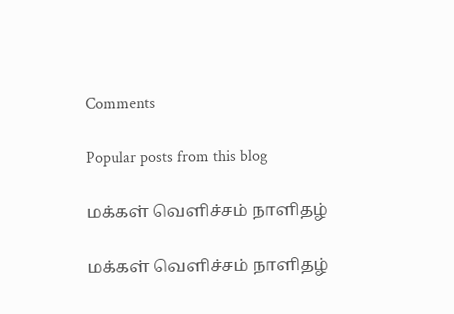Comments

Popular posts from this blog

மக்கள் வெளிச்சம் நாளிதழ்

மக்கள் வெளிச்சம் நாளிதழ்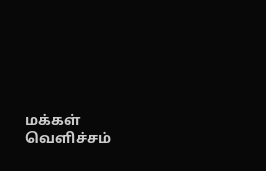மக்கள் வெளிச்சம்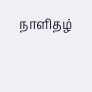நாளிதழ்